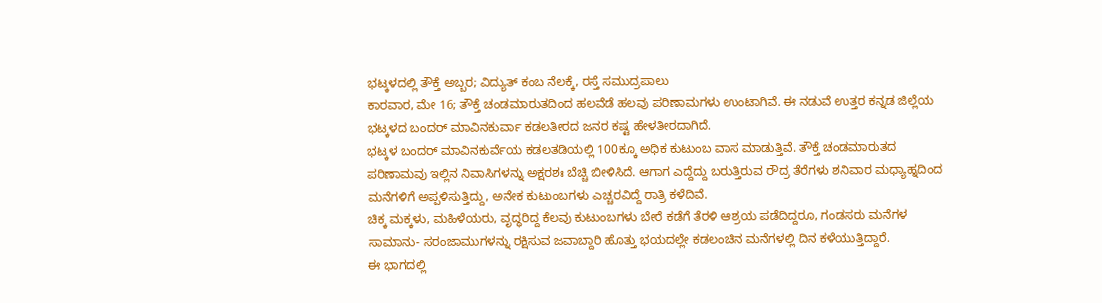ಭಟ್ಕಳದಲ್ಲಿ ತೌಕ್ತೆ ಅಬ್ಬರ; ವಿದ್ಯುತ್ ಕಂಬ ನೆಲಕ್ಕೆ, ರಸ್ತೆ ಸಮುದ್ರಪಾಲು
ಕಾರವಾರ, ಮೇ 16; ತೌಕ್ತೆ ಚಂಡಮಾರುತದಿಂದ ಹಲವೆಡೆ ಹಲವು ಪರಿಣಾಮಗಳು ಉಂಟಾಗಿವೆ. ಈ ನಡುವೆ ಉತ್ತರ ಕನ್ನಡ ಜಿಲ್ಲೆಯ ಭಟ್ಕಳದ ಬಂದರ್ ಮಾವಿನಕುರ್ವಾ ಕಡಲತೀರದ ಜನರ ಕಷ್ಟ ಹೇಳತೀರದಾಗಿದೆ.
ಭಟ್ಕಳ ಬಂದರ್ ಮಾವಿನಕುರ್ವೆಯ ಕಡಲತಡಿಯಲ್ಲಿ 100ಕ್ಕೂ ಅಧಿಕ ಕುಟುಂಬ ವಾಸ ಮಾಡುತ್ತಿವೆ. ತೌಕ್ತೆ ಚಂಡಮಾರುತದ ಪರಿಣಾಮವು ಇಲ್ಲಿನ ನಿವಾಸಿಗಳನ್ನು ಅಕ್ಷರಶಃ ಬೆಚ್ಚಿ ಬೀಳಿಸಿದೆ. ಆಗಾಗ ಎದ್ದೆದ್ದು ಬರುತ್ತಿರುವ ರೌದ್ರ ತೆರೆಗಳು ಶನಿವಾರ ಮಧ್ಯಾಹ್ನದಿಂದ ಮನೆಗಳಿಗೆ ಅಪ್ಪಳಿಸುತ್ತಿದ್ದು, ಅನೇಕ ಕುಟುಂಬಗಳು ಎಚ್ಚರವಿದ್ದೆ ರಾತ್ರಿ ಕಳೆದಿವೆ.
ಚಿಕ್ಕ ಮಕ್ಕಳು, ಮಹಿಳೆಯರು, ವೃದ್ಧರಿದ್ದ ಕೆಲವು ಕುಟುಂಬಗಳು ಬೇರೆ ಕಡೆಗೆ ತೆರಳಿ ಆಶ್ರಯ ಪಡೆದಿದ್ದರೂ, ಗಂಡಸರು ಮನೆಗಳ ಸಾಮಾನು- ಸರಂಜಾಮುಗಳನ್ನು ರಕ್ಷಿಸುವ ಜವಾಬ್ದಾರಿ ಹೊತ್ತು ಭಯದಲ್ಲೇ ಕಡಲಂಚಿನ ಮನೆಗಳಲ್ಲಿ ದಿನ ಕಳೆಯುತ್ತಿದ್ದಾರೆ.
ಈ ಭಾಗದಲ್ಲಿ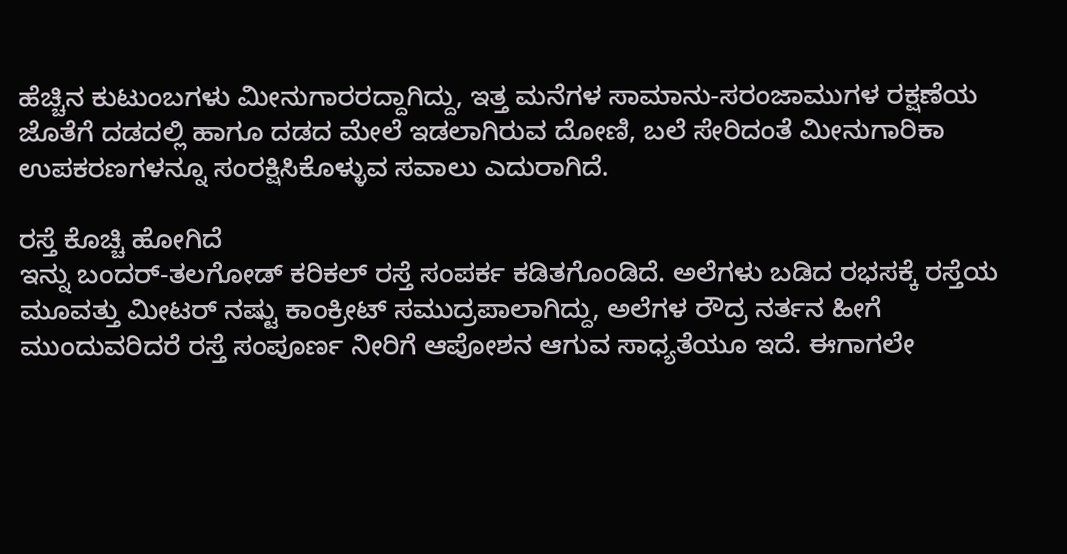ಹೆಚ್ಚಿನ ಕುಟುಂಬಗಳು ಮೀನುಗಾರರದ್ದಾಗಿದ್ದು, ಇತ್ತ ಮನೆಗಳ ಸಾಮಾನು-ಸರಂಜಾಮುಗಳ ರಕ್ಷಣೆಯ ಜೊತೆಗೆ ದಡದಲ್ಲಿ ಹಾಗೂ ದಡದ ಮೇಲೆ ಇಡಲಾಗಿರುವ ದೋಣಿ, ಬಲೆ ಸೇರಿದಂತೆ ಮೀನುಗಾರಿಕಾ ಉಪಕರಣಗಳನ್ನೂ ಸಂರಕ್ಷಿಸಿಕೊಳ್ಳುವ ಸವಾಲು ಎದುರಾಗಿದೆ.

ರಸ್ತೆ ಕೊಚ್ಚಿ ಹೋಗಿದೆ
ಇನ್ನು ಬಂದರ್-ತಲಗೋಡ್ ಕರಿಕಲ್ ರಸ್ತೆ ಸಂಪರ್ಕ ಕಡಿತಗೊಂಡಿದೆ. ಅಲೆಗಳು ಬಡಿದ ರಭಸಕ್ಕೆ ರಸ್ತೆಯ ಮೂವತ್ತು ಮೀಟರ್ ನಷ್ಟು ಕಾಂಕ್ರೀಟ್ ಸಮುದ್ರಪಾಲಾಗಿದ್ದು, ಅಲೆಗಳ ರೌದ್ರ ನರ್ತನ ಹೀಗೆ ಮುಂದುವರಿದರೆ ರಸ್ತೆ ಸಂಪೂರ್ಣ ನೀರಿಗೆ ಆಪೋಶನ ಆಗುವ ಸಾಧ್ಯತೆಯೂ ಇದೆ. ಈಗಾಗಲೇ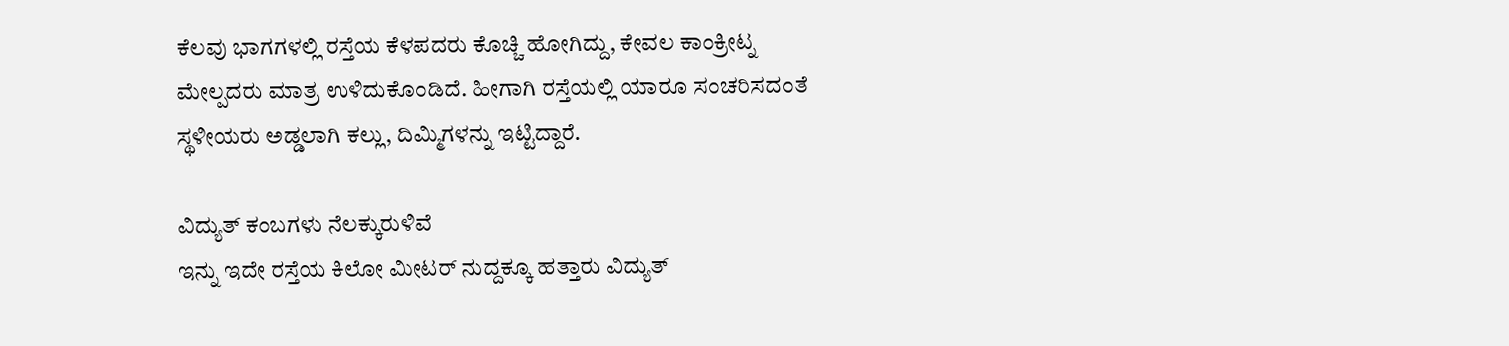ಕೆಲವು ಭಾಗಗಳಲ್ಲಿ ರಸ್ತೆಯ ಕೆಳಪದರು ಕೊಚ್ಚಿ ಹೋಗಿದ್ದು, ಕೇವಲ ಕಾಂಕ್ರೀಟ್ನ ಮೇಲ್ಪದರು ಮಾತ್ರ ಉಳಿದುಕೊಂಡಿದೆ. ಹೀಗಾಗಿ ರಸ್ತೆಯಲ್ಲಿ ಯಾರೂ ಸಂಚರಿಸದಂತೆ ಸ್ಥಳೀಯರು ಅಡ್ಡಲಾಗಿ ಕಲ್ಲು, ದಿಮ್ಮಿಗಳನ್ನು ಇಟ್ಟಿದ್ದಾರೆ.

ವಿದ್ಯುತ್ ಕಂಬಗಳು ನೆಲಕ್ಕುರುಳಿವೆ
ಇನ್ನು ಇದೇ ರಸ್ತೆಯ ಕಿಲೋ ಮೀಟರ್ ನುದ್ದಕ್ಕೂ ಹತ್ತಾರು ವಿದ್ಯುತ್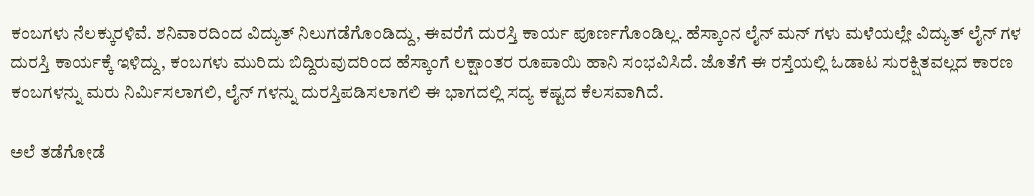ಕಂಬಗಳು ನೆಲಕ್ಕುರಳಿವೆ. ಶನಿವಾರದಿಂದ ವಿದ್ಯುತ್ ನಿಲುಗಡೆಗೊಂಡಿದ್ದು, ಈವರೆಗೆ ದುರಸ್ತಿ ಕಾರ್ಯ ಪೂರ್ಣಗೊಂಡಿಲ್ಲ. ಹೆಸ್ಕಾಂನ ಲೈನ್ ಮನ್ ಗಳು ಮಳೆಯಲ್ಲೇ ವಿದ್ಯುತ್ ಲೈನ್ ಗಳ ದುರಸ್ತಿ ಕಾರ್ಯಕ್ಕೆ ಇಳಿದ್ದು, ಕಂಬಗಳು ಮುರಿದು ಬಿದ್ದಿರುವುದರಿಂದ ಹೆಸ್ಕಾಂಗೆ ಲಕ್ಷಾಂತರ ರೂಪಾಯಿ ಹಾನಿ ಸಂಭವಿಸಿದೆ. ಜೊತೆಗೆ ಈ ರಸ್ತೆಯಲ್ಲಿ ಓಡಾಟ ಸುರಕ್ಷಿತವಲ್ಲದ ಕಾರಣ ಕಂಬಗಳನ್ನು ಮರು ನಿರ್ಮಿಸಲಾಗಲಿ, ಲೈನ್ ಗಳನ್ನು ದುರಸ್ತಿಪಡಿಸಲಾಗಲಿ ಈ ಭಾಗದಲ್ಲಿ ಸದ್ಯ ಕಷ್ಟದ ಕೆಲಸವಾಗಿದೆ.

ಅಲೆ ತಡೆಗೋಡೆ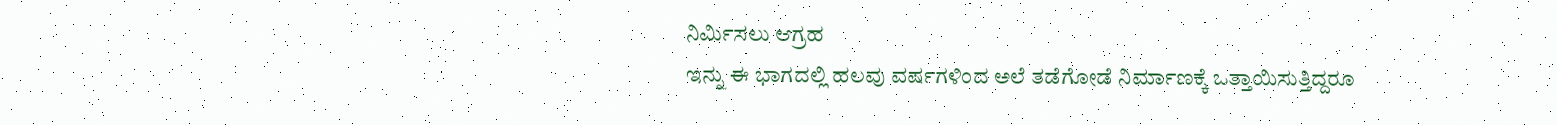ನಿರ್ಮಿಸಲು ಆಗ್ರಹ
ಇನ್ನು ಈ ಭಾಗದಲ್ಲಿ ಹಲವು ವರ್ಷಗಳಿಂದ ಅಲೆ ತಡೆಗೋಡೆ ನಿರ್ಮಾಣಕ್ಕೆ ಒತ್ತಾಯಿಸುತ್ತಿದ್ದರೂ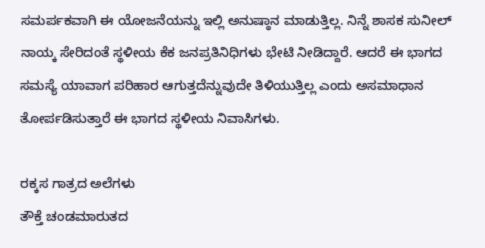ಸಮರ್ಪಕವಾಗಿ ಈ ಯೋಜನೆಯನ್ನು ಇಲ್ಲಿ ಅನುಷ್ಠಾನ ಮಾಡುತ್ತಿಲ್ಲ. ನಿನ್ನೆ ಶಾಸಕ ಸುನೀಲ್ ನಾಯ್ಕ ಸೇರಿದಂತೆ ಸ್ಥಳೀಯ ಕೆಕ ಜನಪ್ರತಿನಿಧಿಗಳು ಭೇಟಿ ನೀಡಿದ್ದಾರೆ. ಆದರೆ ಈ ಭಾಗದ ಸಮಸ್ಯೆ ಯಾವಾಗ ಪರಿಹಾರ ಆಗುತ್ತದೆನ್ನುವುದೇ ತಿಳಿಯುತ್ತಿಲ್ಲ ಎಂದು ಅಸಮಾಧಾನ ತೋರ್ಪಡಿಸುತ್ತಾರೆ ಈ ಭಾಗದ ಸ್ಥಳೀಯ ನಿವಾಸಿಗಳು.

ರಕ್ಕಸ ಗಾತ್ರದ ಅಲೆಗಳು
ತೌಕ್ತೆ ಚಂಡಮಾರುತದ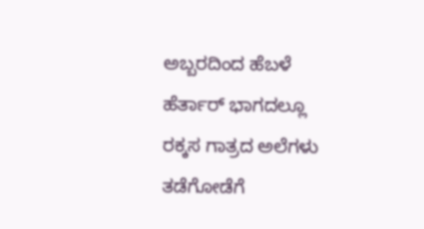ಅಬ್ಬರದಿಂದ ಹೆಬಳೆ ಹೆರ್ತಾರ್ ಭಾಗದಲ್ಲೂ ರಕ್ಕಸ ಗಾತ್ರದ ಅಲೆಗಳು ತಡೆಗೋಡೆಗೆ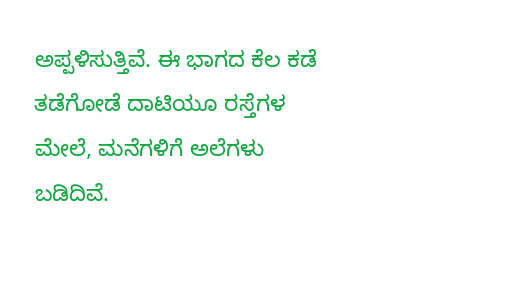ಅಪ್ಪಳಿಸುತ್ತಿವೆ. ಈ ಭಾಗದ ಕೆಲ ಕಡೆ ತಡೆಗೋಡೆ ದಾಟಿಯೂ ರಸ್ತೆಗಳ ಮೇಲೆ, ಮನೆಗಳಿಗೆ ಅಲೆಗಳು ಬಡಿದಿವೆ.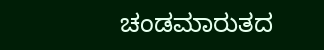ಚಂಡಮಾರುತದ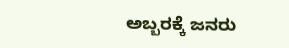ಅಬ್ಬರಕ್ಕೆ ಜನರು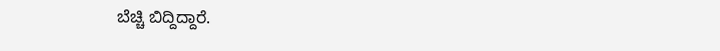ಬೆಚ್ಚಿ ಬಿದ್ದಿದ್ದಾರೆ.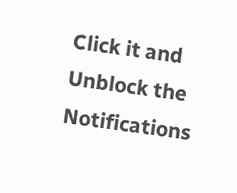Click it and Unblock the Notifications